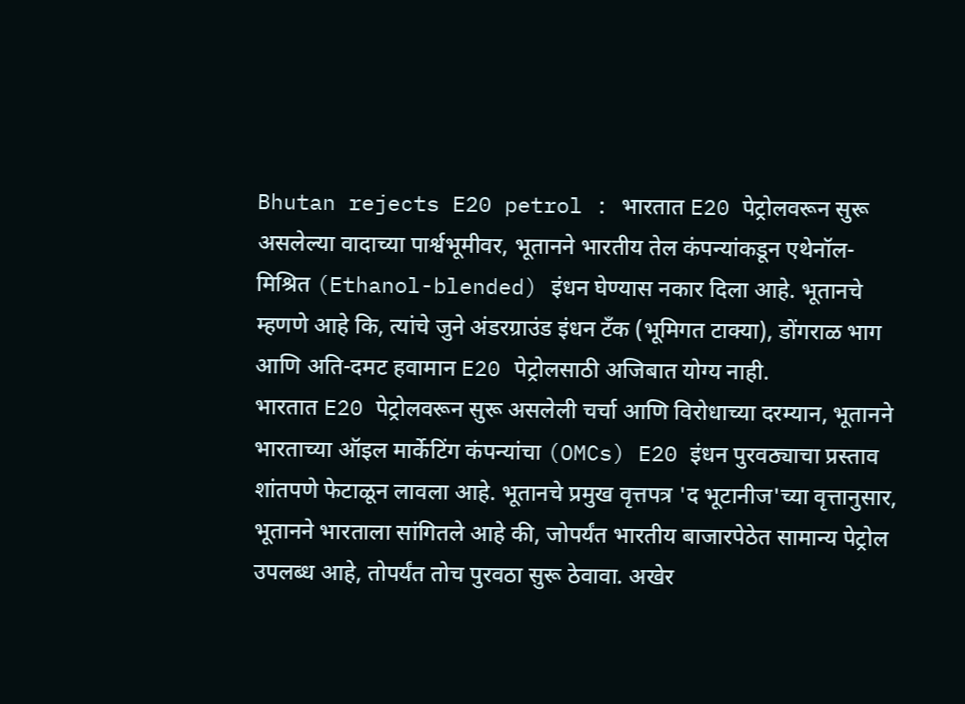Bhutan rejects E20 petrol : भारतात E20 पेट्रोलवरून सुरू असलेल्या वादाच्या पार्श्वभूमीवर, भूतानने भारतीय तेल कंपन्यांकडून एथेनॉल-मिश्रित (Ethanol-blended) इंधन घेण्यास नकार दिला आहे. भूतानचे म्हणणे आहे कि, त्यांचे जुने अंडरग्राउंड इंधन टँक (भूमिगत टाक्या), डोंगराळ भाग आणि अति-दमट हवामान E20 पेट्रोलसाठी अजिबात योग्य नाही.
भारतात E20 पेट्रोलवरून सुरू असलेली चर्चा आणि विरोधाच्या दरम्यान, भूतानने भारताच्या ऑइल मार्केटिंग कंपन्यांचा (OMCs) E20 इंधन पुरवठ्याचा प्रस्ताव शांतपणे फेटाळून लावला आहे. भूतानचे प्रमुख वृत्तपत्र 'द भूटानीज'च्या वृत्तानुसार, भूतानने भारताला सांगितले आहे की, जोपर्यंत भारतीय बाजारपेठेत सामान्य पेट्रोल उपलब्ध आहे, तोपर्यंत तोच पुरवठा सुरू ठेवावा. अखेर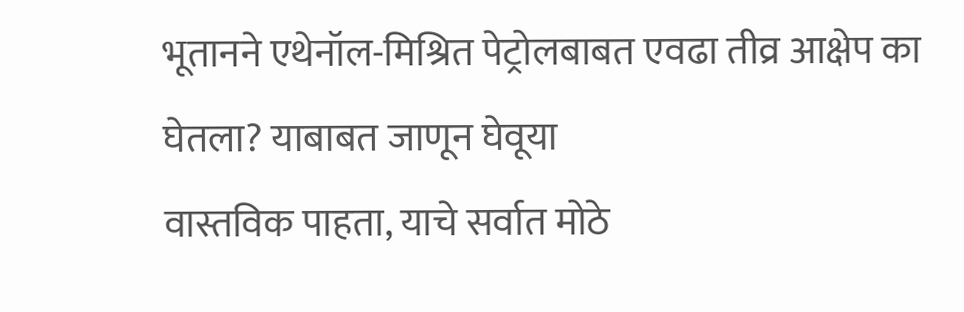भूतानने एथेनॉल-मिश्रित पेट्रोलबाबत एवढा तीव्र आक्षेप का घेतला? याबाबत जाणून घेवूया
वास्तविक पाहता, याचे सर्वात मोठे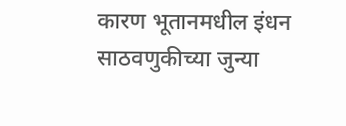कारण भूतानमधील इंधन साठवणुकीच्या जुन्या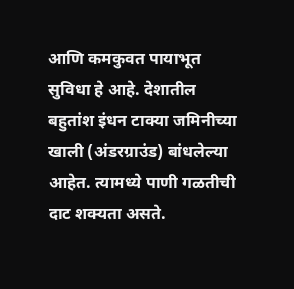आणि कमकुवत पायाभूत सुविधा हे आहे. देशातील बहुतांश इंधन टाक्या जमिनीच्या खाली (अंडरग्राउंड) बांधलेल्या आहेत. त्यामध्ये पाणी गळतीची दाट शक्यता असते.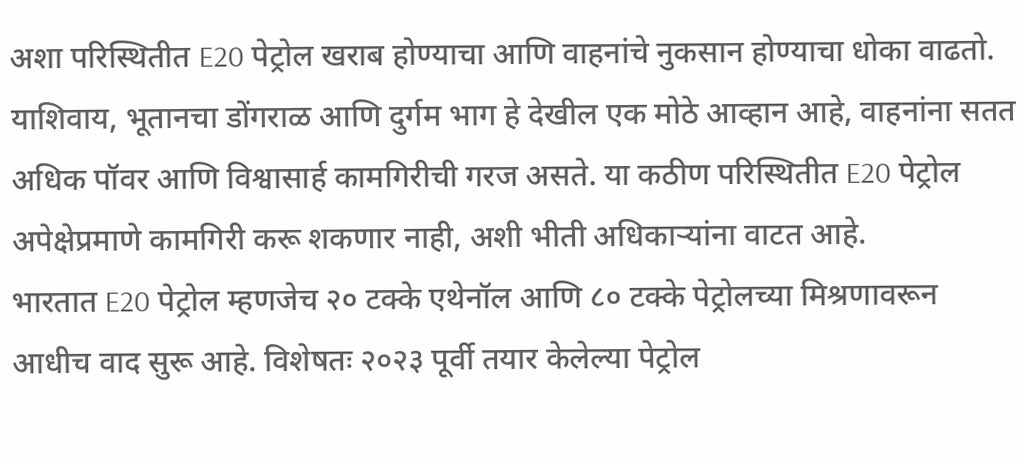अशा परिस्थितीत E20 पेट्रोल खराब होण्याचा आणि वाहनांचे नुकसान होण्याचा धोका वाढतो. याशिवाय, भूतानचा डोंगराळ आणि दुर्गम भाग हे देखील एक मोठे आव्हान आहे, वाहनांना सतत अधिक पॉवर आणि विश्वासार्ह कामगिरीची गरज असते. या कठीण परिस्थितीत E20 पेट्रोल अपेक्षेप्रमाणे कामगिरी करू शकणार नाही, अशी भीती अधिकाऱ्यांना वाटत आहे.
भारतात E20 पेट्रोल म्हणजेच २० टक्के एथेनॉल आणि ८० टक्के पेट्रोलच्या मिश्रणावरून आधीच वाद सुरू आहे. विशेषतः २०२३ पूर्वी तयार केलेल्या पेट्रोल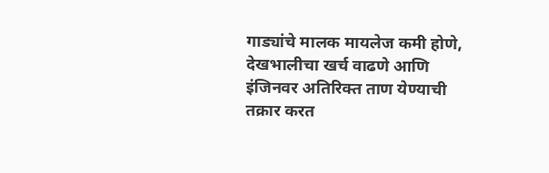गाड्यांचे मालक मायलेज कमी होणे, देखभालीचा खर्च वाढणे आणि इंजिनवर अतिरिक्त ताण येण्याची तक्रार करत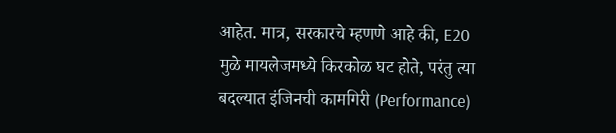आहेत. मात्र, सरकारचे म्हणणे आहे की, E20 मुळे मायलेजमध्ये किरकोळ घट होते, परंतु त्या बदल्यात इंजिनची कामगिरी (Performance)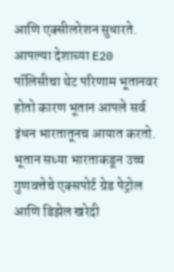आणि एक्सीलरेशन सुधारते. आपल्या देशाच्या E20 पॉलिसीचा थेट परिणाम भूतानवर होतो कारण भूतान आपले सर्व इंधन भारतातूनच आयात करतो.
भूतान सध्या भारताकडून उच्च गुणवत्तेचे एक्सपोर्ट ग्रेड पेट्रोल आणि डिझेल खरेदी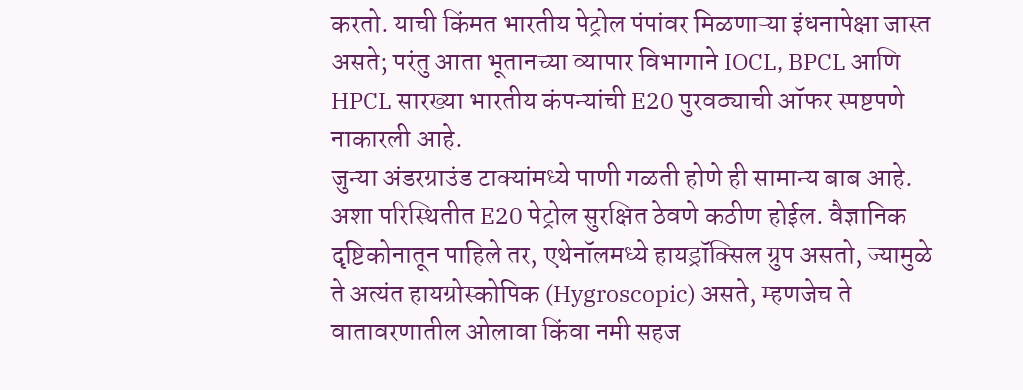करतो. याची किंमत भारतीय पेट्रोल पंपांवर मिळणाऱ्या इंधनापेक्षा जास्त असते; परंतु आता भूतानच्या व्यापार विभागाने IOCL, BPCL आणि HPCL सारख्या भारतीय कंपन्यांची E20 पुरवठ्याची ऑफर स्पष्टपणे नाकारली आहे.
जुन्या अंडरग्राउंड टाक्यांमध्ये पाणी गळती होणे ही सामान्य बाब आहे. अशा परिस्थितीत E20 पेट्रोल सुरक्षित ठेवणे कठीण होईल. वैज्ञानिक दृष्टिकोनातून पाहिले तर, एथेनॉलमध्ये हायड्रॉक्सिल ग्रुप असतो, ज्यामुळे ते अत्यंत हायग्रोस्कोपिक (Hygroscopic) असते, म्हणजेच ते वातावरणातील ओलावा किंवा नमी सहज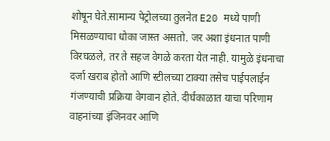शोषून घेते.सामान्य पेट्रोलच्या तुलनेत E20 मध्ये पाणी मिसळण्याचा धोका जास्त असतो. जर अशा इंधनात पाणी विरघळले, तर ते सहज वेगळे करता येत नाही. यामुळे इंधनाचा दर्जा खराब होतो आणि स्टीलच्या टाक्या तसेच पाईपलाईन गंजण्याची प्रक्रिया वेगवान होते. दीर्घकाळात याचा परिणाम वाहनांच्या इंजिनवर आणि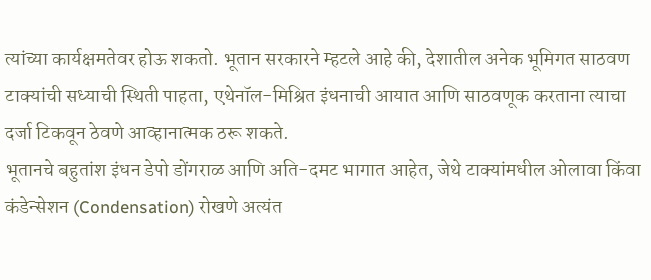त्यांच्या कार्यक्षमतेवर होऊ शकतो. भूतान सरकारने म्हटले आहे की, देशातील अनेक भूमिगत साठवण टाक्यांची सध्याची स्थिती पाहता, एथेनॉल-मिश्रित इंधनाची आयात आणि साठवणूक करताना त्याचा दर्जा टिकवून ठेवणे आव्हानात्मक ठरू शकते.
भूतानचे बहुतांश इंधन डेपो डोंगराळ आणि अति-दमट भागात आहेत, जेथे टाक्यांमधील ओलावा किंवा कंडेन्सेशन (Condensation) रोखणे अत्यंत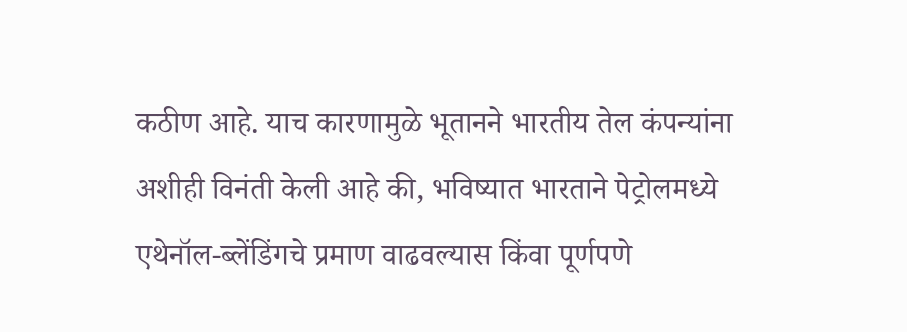कठीण आहे. याच कारणामुळे भूतानने भारतीय तेल कंपन्यांना अशीही विनंती केली आहे की, भविष्यात भारताने पेट्रोलमध्ये एथेनॉल-ब्लेंडिंगचे प्रमाण वाढवल्यास किंवा पूर्णपणे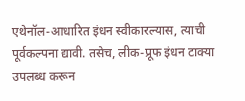एथेनॉल-आधारित इंधन स्वीकारल्यास, त्याची पूर्वकल्पना द्यावी. तसेच, लीक-प्रूफ इंधन टाक्या उपलब्ध करून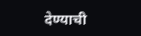देण्याची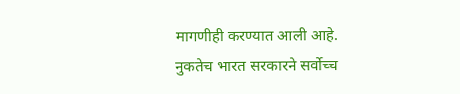मागणीही करण्यात आली आहे.
नुकतेच भारत सरकारने सर्वोच्च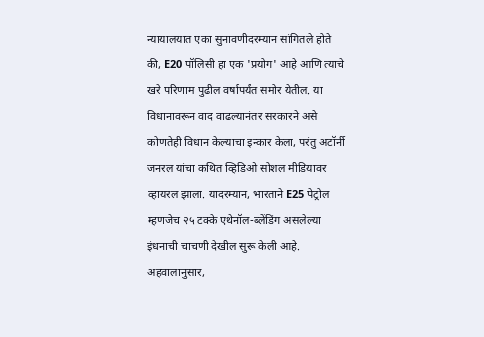न्यायालयात एका सुनावणीदरम्यान सांगितले होते की, E20 पॉलिसी हा एक 'प्रयोग' आहे आणि त्याचे खरे परिणाम पुढील वर्षापर्यंत समोर येतील. या विधानावरून वाद वाढल्यानंतर सरकारने असे कोणतेही विधान केल्याचा इन्कार केला, परंतु अटॉर्नी जनरल यांचा कथित व्हिडिओ सोशल मीडियावर व्हायरल झाला. यादरम्यान, भारताने E25 पेट्रोल म्हणजेच २५ टक्के एथेनॉल-ब्लेंडिंग असलेल्या इंधनाची चाचणी देखील सुरू केली आहे. अहवालानुसार,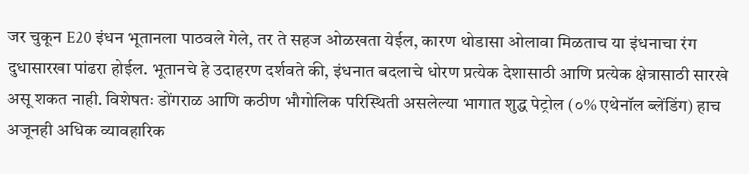जर चुकून E20 इंधन भूतानला पाठवले गेले, तर ते सहज ओळखता येईल, कारण थोडासा ओलावा मिळताच या इंधनाचा रंग दुधासारखा पांढरा होईल. भूतानचे हे उदाहरण दर्शवते की, इंधनात बदलाचे धोरण प्रत्येक देशासाठी आणि प्रत्येक क्षेत्रासाठी सारखे असू शकत नाही. विशेषतः डोंगराळ आणि कठीण भौगोलिक परिस्थिती असलेल्या भागात शुद्ध पेट्रोल (०% एथेनॉल ब्लेंडिंग) हाच अजूनही अधिक व्यावहारिक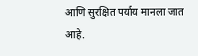आणि सुरक्षित पर्याय मानला जात आहे.